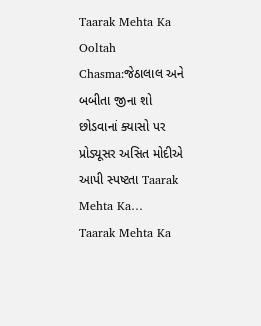Taarak Mehta Ka Ooltah Chasma:જેઠાલાલ અને બબીતા જીના શો છોડવાનાં ક્યાસો પર પ્રોડ્યૂસર અસિત મોદીએ આપી સ્પષ્ટતા Taarak Mehta Ka…
Taarak Mehta Ka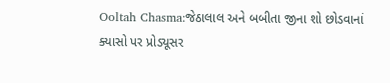Ooltah Chasma:જેઠાલાલ અને બબીતા જીના શો છોડવાનાં ક્યાસો પર પ્રોડ્યૂસર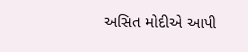અસિત મોદીએ આપી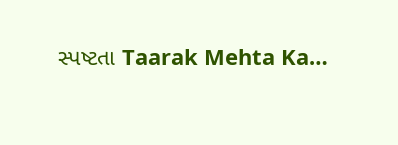સ્પષ્ટતા Taarak Mehta Ka…